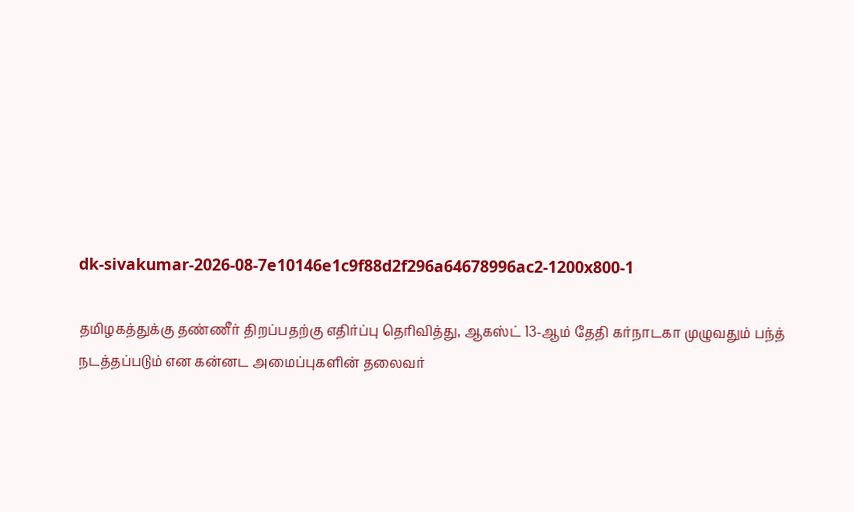dk-sivakumar-2026-08-7e10146e1c9f88d2f296a64678996ac2-1200x800-1

தமிழகத்துக்கு தண்ணீர் திறப்பதற்கு எதிர்ப்பு தெரிவித்து, ஆகஸ்ட் 13-ஆம் தேதி கர்நாடகா முழுவதும் பந்த் நடத்தப்படும் என கன்னட அமைப்புகளின் தலைவர்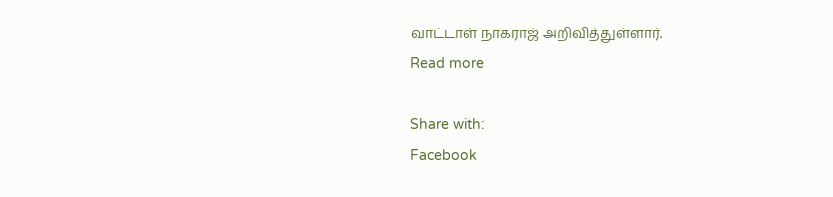வாட்டாள் நாகராஜ் அறிவித்துள்ளார்.
Read more

Share with:
Facebook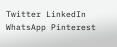Twitter LinkedIn WhatsApp Pinterest